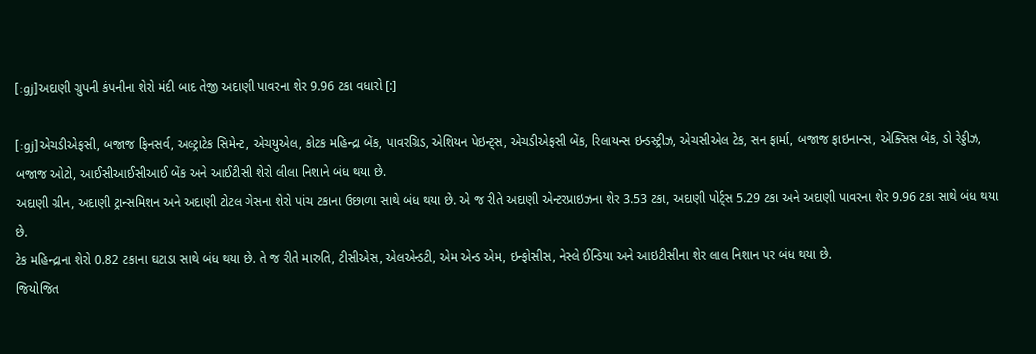[:gj]અદાણી ગ્રુપની કંપનીના શેરો મંદી બાદ તેજી અદાણી પાવરના શેર 9.96 ટકા વધારો [:]

[:gj]એચડીએફસી, બજાજ ફિનસર્વ, અલ્ટ્રાટેક સિમેન્ટ, એચયુએલ, કોટક મહિન્દ્રા બેંક, પાવરગ્રિડ, એશિયન પેઇન્ટ્સ, એચડીએફસી બેંક, રિલાયન્સ ઇન્ડસ્ટ્રીઝ, એચસીએલ ટેક, સન ફાર્મા, બજાજ ફાઇનાન્સ, એક્સિસ બેંક, ડો રેડ્ડીઝ, બજાજ ઓટો, આઈસીઆઈસીઆઈ બેંક અને આઈટીસી શેરો લીલા નિશાને બંધ થયા છે.
અદાણી ગ્રીન, અદાણી ટ્રાન્સમિશન અને અદાણી ટોટલ ગેસના શેરો પાંચ ટકાના ઉછાળા સાથે બંધ થયા છે. એ જ રીતે અદાણી એન્ટરપ્રાઇઝના શેર 3.53 ટકા, અદાણી પોર્ટ્સ 5.29 ટકા અને અદાણી પાવરના શેર 9.96 ટકા સાથે બંધ થયા છે.
ટેક મહિન્દ્રાના શેરો 0.82 ટકાના ઘટાડા સાથે બંધ થયા છે. તે જ રીતે મારુતિ, ટીસીએસ, એલએન્ડટી, એમ એન્ડ એમ, ઇન્ફોસીસ, નેસ્લે ઈન્ડિયા અને આઇટીસીના શેર લાલ નિશાન પર બંધ થયા છે.
જિયોજિત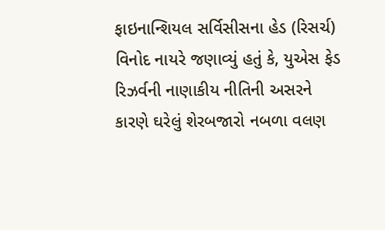ફાઇનાન્શિયલ સર્વિસીસના હેડ (રિસર્ચ) વિનોદ નાયરે જણાવ્યું હતું કે, યુએસ ફેડ રિઝર્વની નાણાકીય નીતિની અસરને કારણે ઘરેલું શેરબજારો નબળા વલણ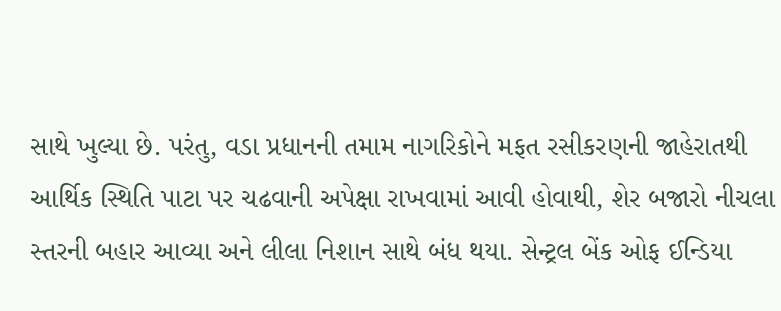સાથે ખુલ્યા છે. પરંતુ, વડા પ્રધાનની તમામ નાગરિકોને મફત રસીકરણની જાહેરાતથી આર્થિક સ્થિતિ પાટા પર ચઢવાની અપેક્ષા રાખવામાં આવી હોવાથી, શેર બજારો નીચલા સ્તરની બહાર આવ્યા અને લીલા નિશાન સાથે બંધ થયા. સેન્ટ્રલ બેંક ઓફ ઈન્ડિયા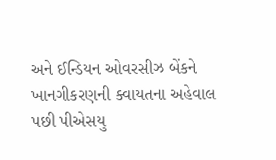અને ઈન્ડિયન ઓવરસીઝ બેંકને ખાનગીકરણની ક્વાયતના અહેવાલ પછી પીએસયુ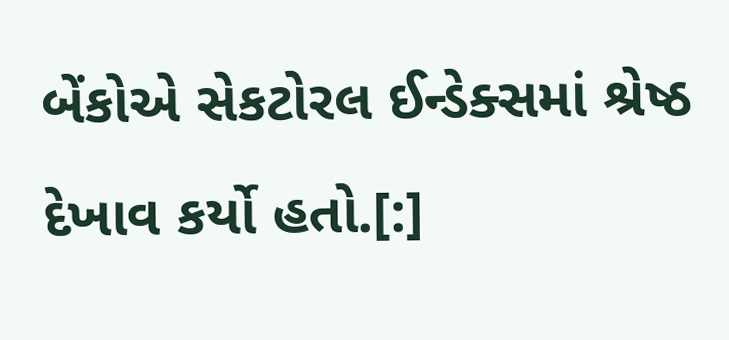બેંકોએ સેકટોરલ ઈન્ડેક્સમાં શ્રેષ્ઠ દેખાવ કર્યો હતો.[:]